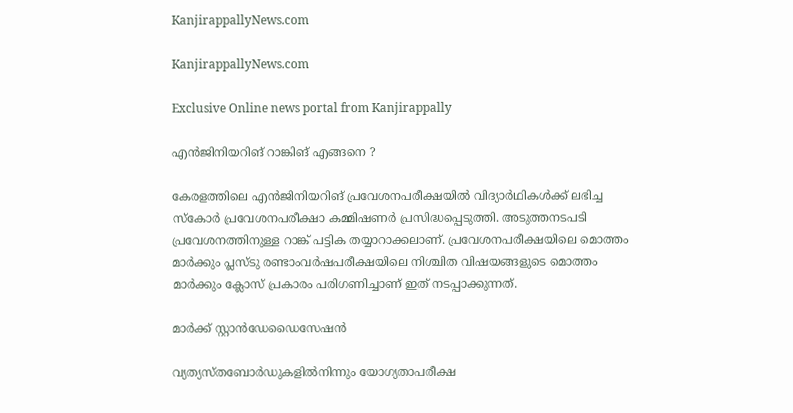KanjirappallyNews.com

KanjirappallyNews.com

Exclusive Online news portal from Kanjirappally

എൻജിനിയറിങ് റാങ്കിങ് എങ്ങനെ ?

കേരളത്തിലെ എൻജിനിയറിങ് പ്രവേശനപരീക്ഷയിൽ വിദ്യാർഥികൾക്ക് ലഭിച്ച സ്കോർ പ്രവേശനപരീക്ഷാ കമ്മിഷണർ പ്രസിദ്ധപ്പെടുത്തി. അടുത്തനടപടി പ്രവേശനത്തിനുള്ള റാങ്ക് പട്ടിക തയ്യാറാക്കലാണ്. പ്രവേശനപരീക്ഷയിലെ മൊത്തം മാർക്കും പ്ലസ്ടു രണ്ടാംവർഷപരീക്ഷയിലെ നിശ്ചിത വിഷയങ്ങളുടെ മൊത്തം മാർക്കും ക്ലോസ് പ്രകാരം പരിഗണിച്ചാണ് ഇത് നടപ്പാക്കുന്നത്.

മാർക്ക് സ്റ്റാൻഡേഡൈസേഷൻ

വ്യത്യസ്തബോർഡുകളിൽനിന്നും യോഗ്യതാപരീക്ഷ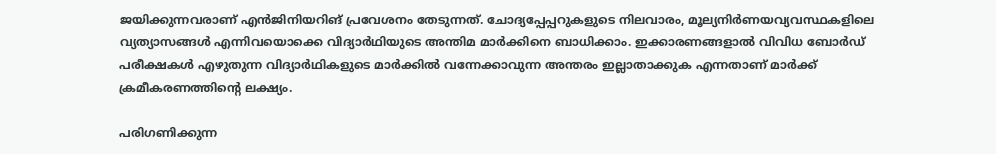ജയിക്കുന്നവരാണ് എൻജിനിയറിങ് പ്രവേശനം തേടുന്നത്. ചോദ്യപ്പേപ്പറുകളുടെ നിലവാരം, മൂല്യനിർണയവ്യവസ്ഥകളിലെ വ്യത്യാസങ്ങൾ എന്നിവയൊക്കെ വിദ്യാർഥിയുടെ അന്തിമ മാർക്കിനെ ബാധിക്കാം. ഇക്കാരണങ്ങളാൽ വിവിധ ബോർഡ് പരീക്ഷകൾ എഴുതുന്ന വിദ്യാർഥികളുടെ മാർക്കിൽ വന്നേക്കാവുന്ന അന്തരം ഇല്ലാതാക്കുക എന്നതാണ് മാർക്ക് ക്രമീകരണത്തിന്റെ ലക്ഷ്യം.

പരിഗണിക്കുന്ന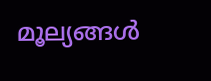മൂല്യങ്ങൾ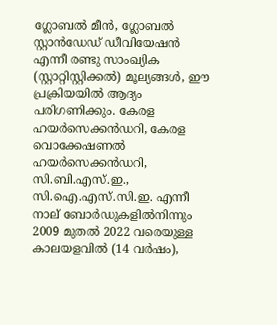ഗ്ലോബൽ മീൻ, ഗ്ലോബൽ സ്റ്റാൻഡേഡ്‌ ഡീവിയേഷൻ എന്നീ രണ്ടു സാംഖ്യിക (സ്റ്റാറ്റിസ്റ്റിക്കൽ) മൂല്യങ്ങൾ, ഈ പ്രക്രിയയിൽ ആദ്യം പരിഗണിക്കും. കേരള ഹയർസെക്കൻഡറി, കേരള വൊക്കേഷണൽ ഹയർസെക്കൻഡറി, സി.ബി.എസ്.ഇ., സി.ഐ.എസ്.സി.ഇ. എന്നീ നാല് ബോർഡുകളിൽനിന്നും 2009 മുതൽ 2022 വരെയുള്ള കാലയളവിൽ (14 വർഷം),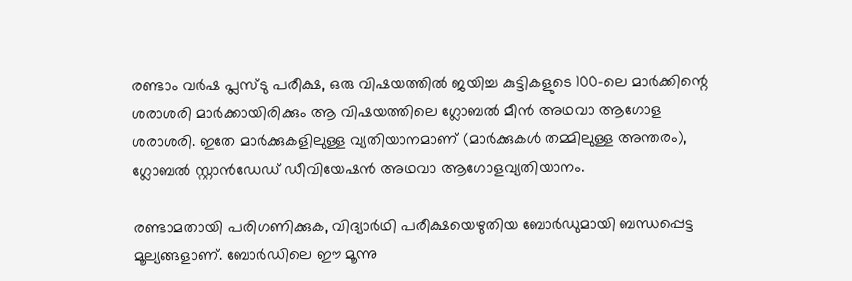രണ്ടാം വർഷ പ്ലസ്ടു പരീക്ഷ, ഒരു വിഷയത്തിൽ ജയിച്ച കുട്ടികളുടെ 100-ലെ മാർക്കിന്റെ ശരാശരി മാർക്കായിരിക്കും ആ വിഷയത്തിലെ ഗ്ലോബൽ മീൻ അഥവാ ആഗോള ശരാശരി. ഇതേ മാർക്കുകളിലുള്ള വ്യതിയാനമാണ് (മാർക്കുകൾ തമ്മിലുള്ള അന്തരം), ഗ്ലോബൽ സ്റ്റാൻഡേഡ്‌ ഡീവിയേഷൻ അഥവാ ആഗോളവ്യതിയാനം.

രണ്ടാമതായി പരിഗണിക്കുക, വിദ്യാർഥി പരീക്ഷയെഴുതിയ ബോർഡുമായി ബന്ധപ്പെട്ട മൂല്യങ്ങളാണ്. ബോർഡിലെ ഈ മൂന്നു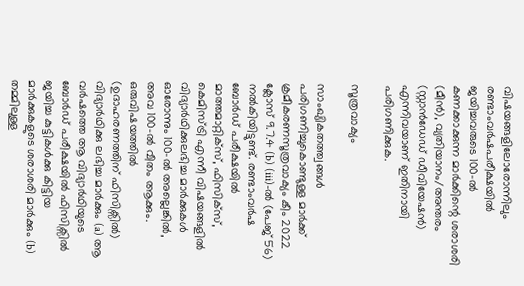വിഷയങ്ങളിലോരോന്നിലും രണ്ടാംവർഷപരീക്ഷയിൽ ജയിച്ചവരുടെ 100-ൽ കണക്കാക്കുന്ന മാർക്കിന്റെ ശരാശരി (മീൻ), വ്യതിയാനം/അന്തരം (സ്റ്റാൻഡേഡ്‌ ഡീവിയേഷൻ) എന്നിവയാണ് ഇതിനായി പരിഗണിക്കുക.

സൂത്രവാക്യം

സാംഖ്യികതത്ത്വങ്ങൾ പരിഗണിച്ചുകൊണ്ടുള്ള മാർക്ക് ക്രമീകരണസൂത്രവാക്യം കീം 2022 ക്ലോസ് 9.7.4 (b) (iii)-ൽ (പേജ് 56) നൽകിയിട്ടുണ്ട്. രണ്ടാംവർഷ ബോർഡ് പരീക്ഷയിൽ മാത്തമാറ്റിക്സ്, ഫിസിക്സ്, കെമിസ്ട്രി എന്നീ വിഷയങ്ങളിൽ വിദ്യാർഥിക്കുലഭിച്ച മാർക്കുകൾ ഓരോന്നും 100-ൽ അല്ലെങ്കിൽ, അവ 100-ൽ വീതം ആക്കും. ഒരുവിഷയത്തിൽ (ഉദാഹരണത്തിന് ഫിസിക്സിൽ) വിദ്യാർഥിക്കു ലഭിച്ച മാർക്കും (a) ആ വർഷത്തെ ആ വിദ്യാർഥിയുടെ ബോർഡ് പരീക്ഷയിൽ ഫിസിക്സിൽ ജയിച്ച കുട്ടികൾക്കു കിട്ടിയ മാർക്കുകളുടെ ശരാശരി മാർക്കും (b) തമ്മിലുള്ള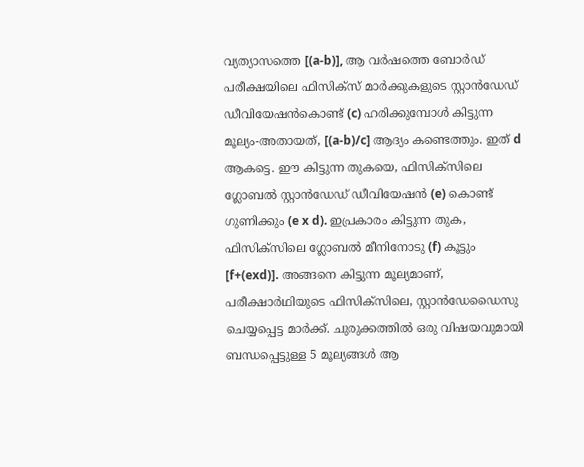വ്യത്യാസത്തെ [(a-b)], ആ വർഷത്തെ ബോർഡ് പരീക്ഷയിലെ ഫിസിക്സ് മാർക്കുകളുടെ സ്റ്റാൻഡേഡ്‌ ഡീവിയേഷൻകൊണ്ട് (c) ഹരിക്കുമ്പോൾ കിട്ടുന്ന മൂല്യം-അതായത്, [(a-b)/c] ആദ്യം കണ്ടെത്തും. ഇത് d ആകട്ടെ. ഈ കിട്ടുന്ന തുകയെ, ഫിസിക്സിലെ ഗ്ലോബൽ സ്റ്റാൻഡേഡ്‌ ഡീവിയേഷൻ (e) കൊണ്ട് ഗുണിക്കും (e x d). ഇപ്രകാരം കിട്ടുന്ന തുക, ഫിസിക്സിലെ ഗ്ലോബൽ മീനിനോടു (f) കൂട്ടും [f+(exd)]. അങ്ങനെ കിട്ടുന്ന മൂല്യമാണ്, പരീക്ഷാർഥിയുടെ ഫിസിക്സിലെ, സ്റ്റാൻഡേഡൈസു ചെയ്യപ്പെട്ട മാർക്ക്. ചുരുക്കത്തിൽ ഒരു വിഷയവുമായി ബന്ധപ്പെട്ടുള്ള 5 മൂല്യങ്ങൾ ആ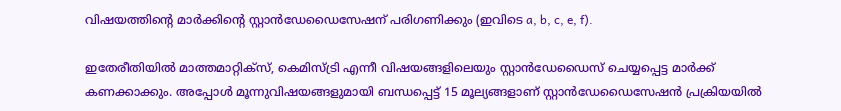വിഷയത്തിന്റെ മാർക്കിന്റെ സ്റ്റാൻഡേഡൈസേഷന് പരിഗണിക്കും (ഇവിടെ a, b, c, e, f).

ഇതേരീതിയിൽ മാത്തമാറ്റിക്സ്, കെമിസ്ട്രി എന്നീ വിഷയങ്ങളിലെയും സ്റ്റാൻഡേഡൈസ് ചെയ്യപ്പെട്ട മാർക്ക് കണക്കാക്കും. അപ്പോൾ മൂന്നുവിഷയങ്ങളുമായി ബന്ധപ്പെട്ട് 15 മൂല്യങ്ങളാണ് സ്റ്റാൻഡേഡൈസേഷൻ പ്രക്രിയയിൽ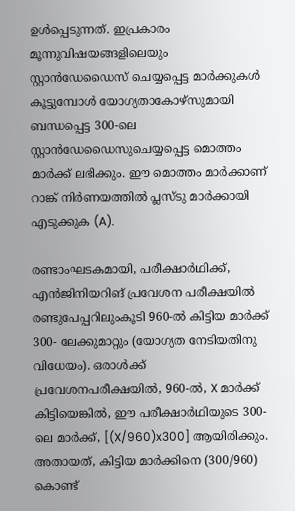ഉൾപ്പെടുന്നത്. ഇപ്രകാരം മൂന്നുവിഷയങ്ങളിലെയും സ്റ്റാൻഡേഡൈസ് ചെയ്യപ്പെട്ട മാർക്കുകൾ കൂട്ടുമ്പോൾ യോഗ്യതാകോഴ്സുമായി ബന്ധപ്പെട്ട 300-ലെ സ്റ്റാൻഡേഡൈസുചെയ്യപ്പെട്ട മൊത്തം മാർക്ക് ലഭിക്കും. ഈ മൊത്തം മാർക്കാണ് റാങ്ക് നിർണയത്തിൽ പ്ലസ്ടു മാർക്കായി എടുക്കുക (A).

രണ്ടാംഘടകമായി, പരീക്ഷാർഥിക്ക്, എൻജിനിയറിങ് പ്രവേശന പരീക്ഷയിൽ രണ്ടുപേപ്പറിലുംകൂടി 960-ൽ കിട്ടിയ മാർക്ക് 300- ലേക്കുമാറ്റും (യോഗ്യത നേടിയതിനു വിധേയം). ഒരാൾക്ക് പ്രവേശനപരീക്ഷയിൽ, 960-ൽ, X മാർക്ക് കിട്ടിയെങ്കിൽ, ഈ പരീക്ഷാർഥിയുടെ 300-ലെ മാർക്ക്, [(X/960)x300] ആയിരിക്കും. അതായത്, കിട്ടിയ മാർക്കിനെ (300/960) കൊണ്ട്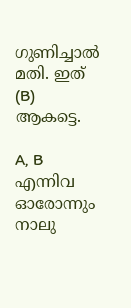ഗുണിച്ചാൽ മതി. ഇത് (B) ആകട്ടെ.

A, B എന്നിവ ഓരോന്നും നാലു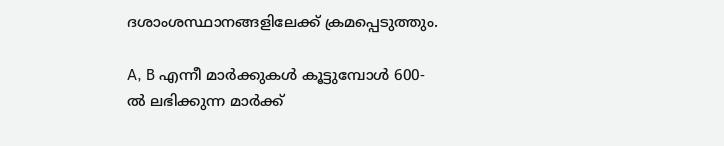ദശാംശസ്ഥാനങ്ങളിലേക്ക് ക്രമപ്പെടുത്തും.

A, B എന്നീ മാർക്കുകൾ കൂട്ടുമ്പോൾ 600-ൽ ലഭിക്കുന്ന മാർക്ക്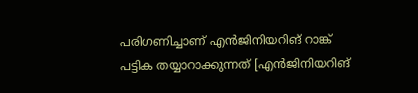പരിഗണിച്ചാണ് എൻജിനിയറിങ് റാങ്ക് പട്ടിക തയ്യാറാക്കുന്നത് [എൻജിനിയറിങ്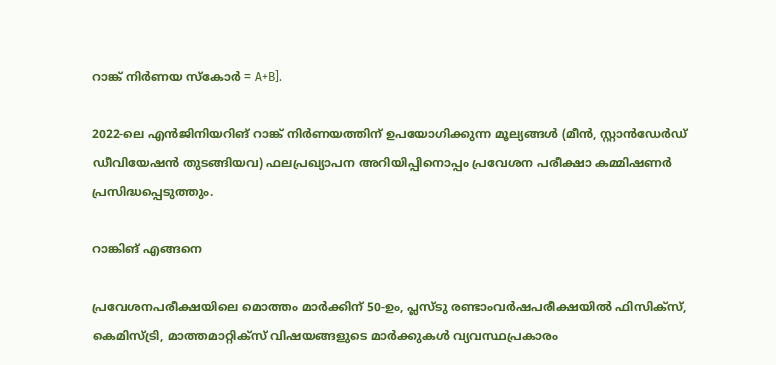റാങ്ക് നിർണയ സ്കോർ = A+B].

2022-ലെ എൻജിനിയറിങ് റാങ്ക് നിർണയത്തിന് ഉപയോഗിക്കുന്ന മൂല്യങ്ങൾ (മീൻ, സ്റ്റാൻഡേർഡ് ഡീവിയേഷൻ തുടങ്ങിയവ) ഫലപ്രഖ്യാപന അറിയിപ്പിനൊപ്പം പ്രവേശന പരീക്ഷാ കമ്മിഷണർ പ്രസിദ്ധപ്പെടുത്തും.

റാങ്കിങ് എങ്ങനെ

പ്രവേശനപരീക്ഷയിലെ മൊത്തം മാർക്കിന് 50-ഉം, പ്ലസ്ടു രണ്ടാംവർഷപരീക്ഷയിൽ ഫിസിക്സ്, കെമിസ്ട്രി, മാത്തമാറ്റിക്സ് വിഷയങ്ങളുടെ മാർക്കുകൾ വ്യവസ്ഥപ്രകാരം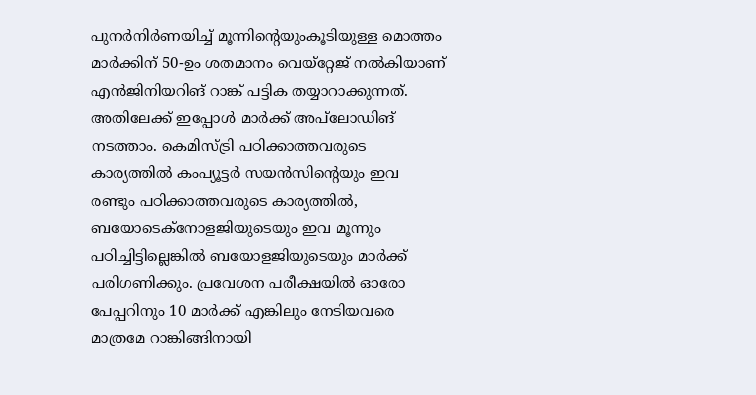പുനർനിർണയിച്ച് മൂന്നിന്റെയുംകൂടിയുള്ള മൊത്തം മാർക്കിന് 50-ഉം ശതമാനം വെയ്റ്റേജ് നൽകിയാണ് എൻജിനിയറിങ് റാങ്ക് പട്ടിക തയ്യാറാക്കുന്നത്. അതിലേക്ക് ഇപ്പോൾ മാർക്ക് അപ്‌ലോഡിങ് നടത്താം. കെമിസ്ട്രി പഠിക്കാത്തവരുടെ കാര്യത്തിൽ കംപ്യൂട്ടർ സയൻസിന്റെയും ഇവ രണ്ടും പഠിക്കാത്തവരുടെ കാര്യത്തിൽ, ബയോടെക്നോളജിയുടെയും ഇവ മൂന്നും പഠിച്ചിട്ടില്ലെങ്കിൽ ബയോളജിയുടെയും മാർക്ക് പരിഗണിക്കും. പ്രവേശന പരീക്ഷയിൽ ഓരോ പേപ്പറിനും 10 മാർക്ക് എങ്കിലും നേടിയവരെ മാത്രമേ റാങ്കിങ്ങിനായി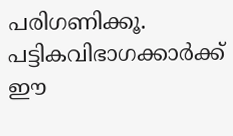പരിഗണിക്കൂ. പട്ടികവിഭാഗക്കാർക്ക് ഈ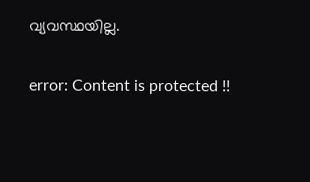വ്യവസ്ഥയില്ല.

error: Content is protected !!